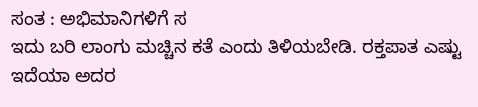ಸಂತ : ಅಭಿಮಾನಿಗಳಿಗೆ ಸ
ಇದು ಬರಿ ಲಾಂಗು ಮಚ್ಚಿನ ಕತೆ ಎಂದು ತಿಳಿಯಬೇಡಿ. ರಕ್ತಪಾತ ಎಷ್ಟು ಇದೆಯಾ ಅದರ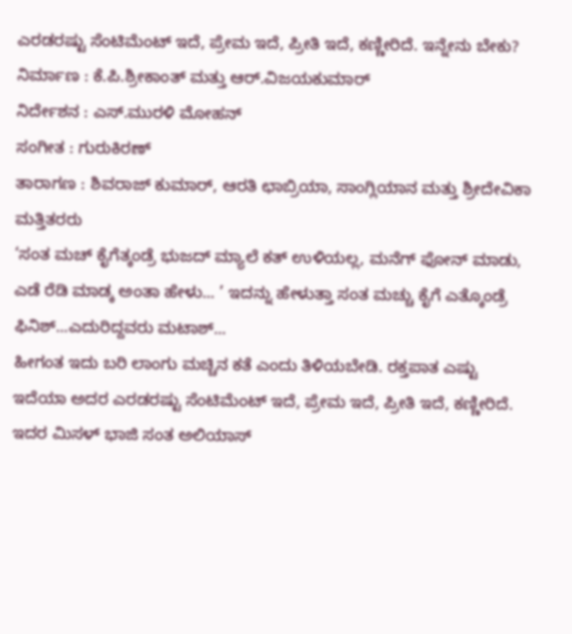ಎರಡರಷ್ಟು ಸೆಂಟಿಮೆಂಟ್ ಇದೆ, ಪ್ರೇಮ ಇದೆ, ಪ್ರೀತಿ ಇದೆ, ಕಣ್ಣೀರಿದೆ. ಇನ್ನೇನು ಬೇಕು?
ನಿರ್ಮಾಣ : ಕೆ.ಪಿ.ಶ್ರೀಕಾಂತ್ ಮತ್ತು ಆರ್.ವಿಜಯಕುಮಾರ್
ನಿರ್ದೇಶನ : ಎಸ್.ಮುರಳಿ ಮೋಹನ್
ಸಂಗೀತ : ಗುರುಕಿರಣ್
ತಾರಾಗಣ : ಶಿವರಾಜ್ ಕುಮಾರ್, ಆರತಿ ಛಾಬ್ರಿಯಾ, ಸಾಂಗ್ಲಿಯಾನ ಮತ್ತು ಶ್ರೀದೇವಿಕಾ ಮತ್ತಿತರರು
‘ಸಂತ ಮಚ್ ಕೈಗೆತ್ಕಂಡ್ರೆ ಭುಜದ್ ಮ್ಯಾಲೆ ಕತ್ ಉಳಿಯಲ್ಲ, ಮನೆಗ್ ಫೋನ್ ಮಾಡು, ಎಡೆ ರೆಡಿ ಮಾಡ್ಕ ಅಂತಾ ಹೇಳು... ’ ಇದನ್ನು ಹೇಳುತ್ತಾ ಸಂತ ಮಚ್ಚು ಕೈಗೆ ಎತ್ಕೊಂಡ್ರೆ ಫಿನಿಶ್...ಎದುರಿದ್ದವರು ಮಟಾಶ್...
ಹೀಗಂತ ಇದು ಬರಿ ಲಾಂಗು ಮಚ್ಚಿನ ಕತೆ ಎಂದು ತಿಳಿಯಬೇಡಿ. ರಕ್ತಪಾತ ಎಷ್ಟು ಇದೆಯಾ ಅದರ ಎರಡರಷ್ಟು ಸೆಂಟಿಮೆಂಟ್ ಇದೆ, ಪ್ರೇಮ ಇದೆ, ಪ್ರೀತಿ ಇದೆ, ಕಣ್ಣೀರಿದೆ. ಇದರ ಮಿಸಳ್ ಭಾಜಿ ಸಂತ ಅಲಿಯಾಸ್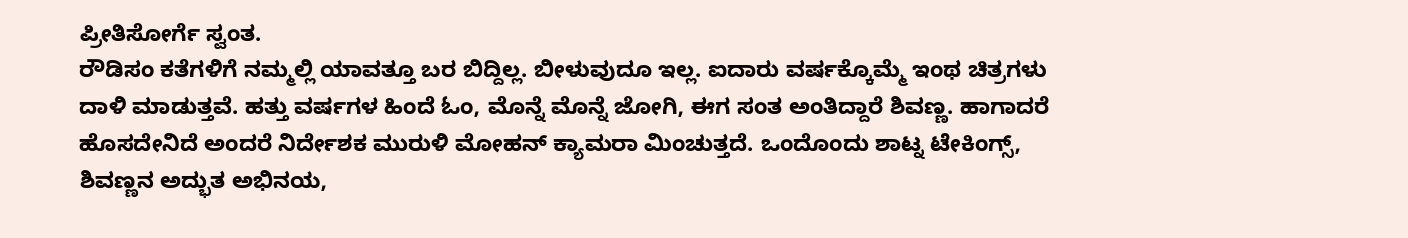ಪ್ರೀತಿಸೋರ್ಗೆ ಸ್ವಂತ.
ರೌಡಿಸಂ ಕತೆಗಳಿಗೆ ನಮ್ಮಲ್ಲಿ ಯಾವತ್ತೂ ಬರ ಬಿದ್ದಿಲ್ಲ. ಬೀಳುವುದೂ ಇಲ್ಲ. ಐದಾರು ವರ್ಷಕ್ಕೊಮ್ಮೆ ಇಂಥ ಚಿತ್ರಗಳು ದಾಳಿ ಮಾಡುತ್ತವೆ. ಹತ್ತು ವರ್ಷಗಳ ಹಿಂದೆ ಓಂ, ಮೊನ್ನೆ ಮೊನ್ನೆ ಜೋಗಿ, ಈಗ ಸಂತ ಅಂತಿದ್ದಾರೆ ಶಿವಣ್ಣ. ಹಾಗಾದರೆ ಹೊಸದೇನಿದೆ ಅಂದರೆ ನಿರ್ದೇಶಕ ಮುರುಳಿ ಮೋಹನ್ ಕ್ಯಾಮರಾ ಮಿಂಚುತ್ತದೆ. ಒಂದೊಂದು ಶಾಟ್ನ ಟೇಕಿಂಗ್ಸ್, ಶಿವಣ್ಣನ ಅದ್ಭುತ ಅಭಿನಯ,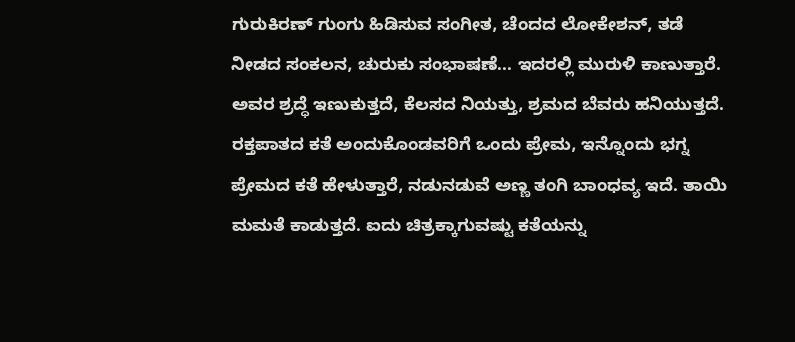ಗುರುಕಿರಣ್ ಗುಂಗು ಹಿಡಿಸುವ ಸಂಗೀತ, ಚೆಂದದ ಲೋಕೇಶನ್, ತಡೆ ನೀಡದ ಸಂಕಲನ, ಚುರುಕು ಸಂಭಾಷಣೆ... ಇದರಲ್ಲಿ ಮುರುಳಿ ಕಾಣುತ್ತಾರೆ. ಅವರ ಶ್ರದ್ಧೆ ಇಣುಕುತ್ತದೆ, ಕೆಲಸದ ನಿಯತ್ತು, ಶ್ರಮದ ಬೆವರು ಹನಿಯುತ್ತದೆ.
ರಕ್ತಪಾತದ ಕತೆ ಅಂದುಕೊಂಡವರಿಗೆ ಒಂದು ಪ್ರೇಮ, ಇನ್ನೊಂದು ಭಗ್ನ ಪ್ರೇಮದ ಕತೆ ಹೇಳುತ್ತಾರೆ, ನಡುನಡುವೆ ಅಣ್ಣ ತಂಗಿ ಬಾಂಧವ್ಯ ಇದೆ. ತಾಯಿ ಮಮತೆ ಕಾಡುತ್ತದೆ. ಐದು ಚಿತ್ರಕ್ಕಾಗುವಷ್ಟು ಕತೆಯನ್ನು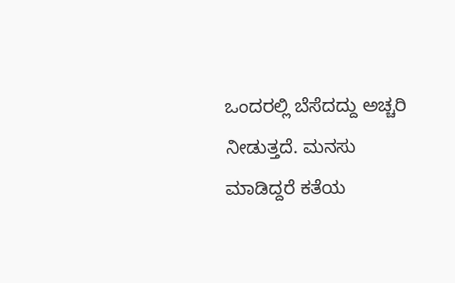ಒಂದರಲ್ಲಿ ಬೆಸೆದದ್ದು ಅಚ್ಚರಿ ನೀಡುತ್ತದೆ. ಮನಸು ಮಾಡಿದ್ದರೆ ಕತೆಯ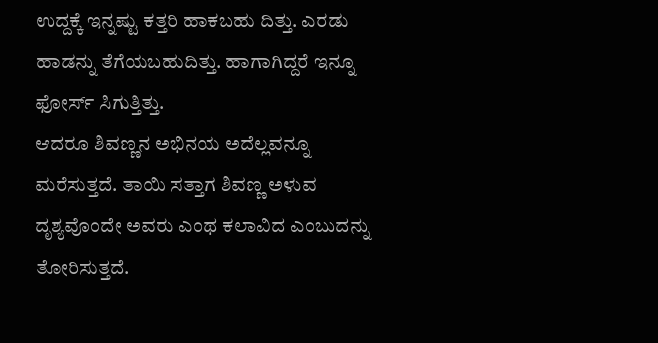ಉದ್ದಕ್ಕೆ ಇನ್ನಷ್ಟು ಕತ್ತರಿ ಹಾಕಬಹು ದಿತ್ತು. ಎರಡು ಹಾಡನ್ನು ತೆಗೆಯಬಹುದಿತ್ತು. ಹಾಗಾಗಿದ್ದರೆ ಇನ್ನೂ ಫೋರ್ಸ್ ಸಿಗುತ್ತಿತ್ತು.
ಆದರೂ ಶಿವಣ್ಣನ ಅಭಿನಯ ಅದೆಲ್ಲವನ್ನೂ ಮರೆಸುತ್ತದೆ. ತಾಯಿ ಸತ್ತಾಗ ಶಿವಣ್ಣ ಅಳುವ ದೃಶ್ಯವೊಂದೇ ಅವರು ಎಂಥ ಕಲಾವಿದ ಎಂಬುದನ್ನು ತೋರಿಸುತ್ತದೆ.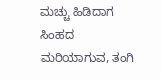ಮಚ್ಚು ಹಿಡಿದಾಗ ಸಿಂಹದ ಮರಿಯಾಗುವ, ತಂಗಿ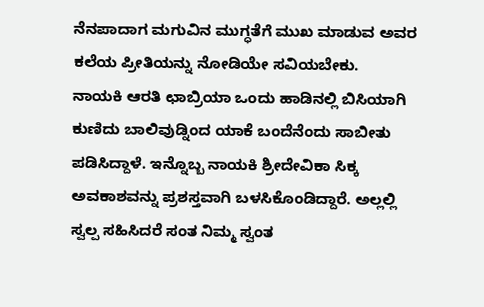ನೆನಪಾದಾಗ ಮಗುವಿನ ಮುಗ್ಧತೆಗೆ ಮುಖ ಮಾಡುವ ಅವರ ಕಲೆಯ ಪ್ರೀತಿಯನ್ನು ನೋಡಿಯೇ ಸವಿಯಬೇಕು.
ನಾಯಕಿ ಆರತಿ ಛಾಬ್ರಿಯಾ ಒಂದು ಹಾಡಿನಲ್ಲಿ ಬಿಸಿಯಾಗಿ ಕುಣಿದು ಬಾಲಿವುಡ್ನಿಂದ ಯಾಕೆ ಬಂದೆನೆಂದು ಸಾಬೀತು ಪಡಿಸಿದ್ದಾಳೆ. ಇನ್ನೊಬ್ಬ ನಾಯಕಿ ಶ್ರೀದೇವಿಕಾ ಸಿಕ್ಕ ಅವಕಾಶವನ್ನು ಪ್ರಶಸ್ತವಾಗಿ ಬಳಸಿಕೊಂಡಿದ್ದಾರೆ. ಅಲ್ಲಲ್ಲಿ ಸ್ವಲ್ಪ ಸಹಿಸಿದರೆ ಸಂತ ನಿಮ್ಮ ಸ್ವಂತ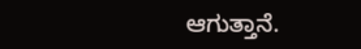ಆಗುತ್ತಾನೆ.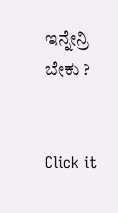ಇನ್ನೇನ್ರಿ ಬೇಕು ?


Click it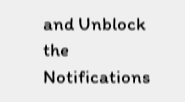and Unblock the Notifications